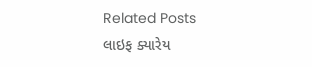Related Posts
લાઇફ ક્યારેય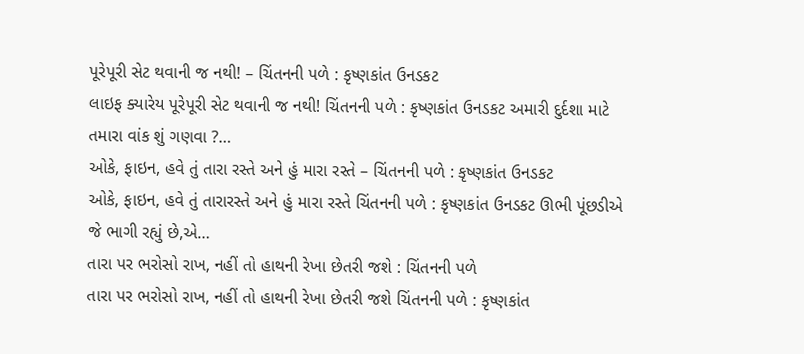પૂરેપૂરી સેટ થવાની જ નથી! – ચિંતનની પળે : કૃષ્ણકાંત ઉનડકટ
લાઇફ ક્યારેય પૂરેપૂરી સેટ થવાની જ નથી! ચિંતનની પળે : કૃષ્ણકાંત ઉનડકટ અમારી દુર્દશા માટે તમારા વાંક શું ગણવા ?…
ઓકે, ફાઇન, હવે તું તારા રસ્તે અને હું મારા રસ્તે – ચિંતનની પળે : કૃષ્ણકાંત ઉનડકટ
ઓકે, ફાઇન, હવે તું તારારસ્તે અને હું મારા રસ્તે ચિંતનની પળે : કૃષ્ણકાંત ઉનડકટ ઊભી પૂંછડીએ જે ભાગી રહ્યું છે,એ…
તારા પર ભરોસો રાખ, નહીં તો હાથની રેખા છેતરી જશે : ચિંતનની પળે
તારા પર ભરોસો રાખ, નહીં તો હાથની રેખા છેતરી જશે ચિંતનની પળે : કૃષ્ણકાંત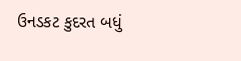ઉનડકટ કુદરત બધું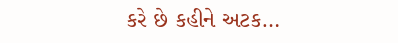કરે છે કહીને અટક…